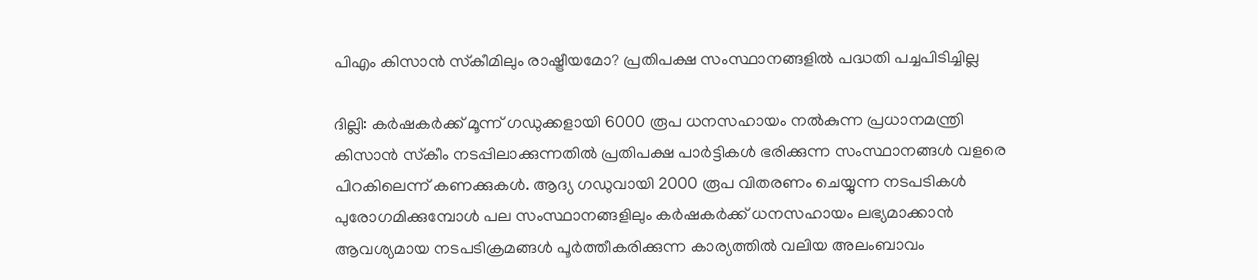പിഎം കിസാന്‍ സ്‌കീമിലും രാഷ്ട്രീയമോ? പ്രതിപക്ഷ സംസ്ഥാനങ്ങളില്‍ പദ്ധതി പച്ചപിടിച്ചില്ല

ദില്ലി: കര്‍ഷകര്‍ക്ക് മൂന്ന് ഗഡുക്കളായി 6000 രൂപ ധനസഹായം നല്‍കുന്ന പ്രധാനമന്ത്രി കിസാന്‍ സ്‌കീം നടപ്പിലാക്കുന്നതില്‍ പ്രതിപക്ഷ പാര്‍ട്ടികള്‍ ഭരിക്കുന്ന സംസ്ഥാനങ്ങള്‍ വളരെ പിറകിലെന്ന് കണക്കുകള്‍. ആദ്യ ഗഡുവായി 2000 രൂപ വിതരണം ചെയ്യുന്ന നടപടികള്‍ പുരോഗമിക്കുമ്പോള്‍ പല സംസ്ഥാനങ്ങളിലും കര്‍ഷകര്‍ക്ക് ധനസഹായം ലഭ്യമാക്കാന്‍ ആവശ്യമായ നടപടിക്രമങ്ങള്‍ പൂര്‍ത്തീകരിക്കുന്ന കാര്യത്തില്‍ വലിയ അലംബാവം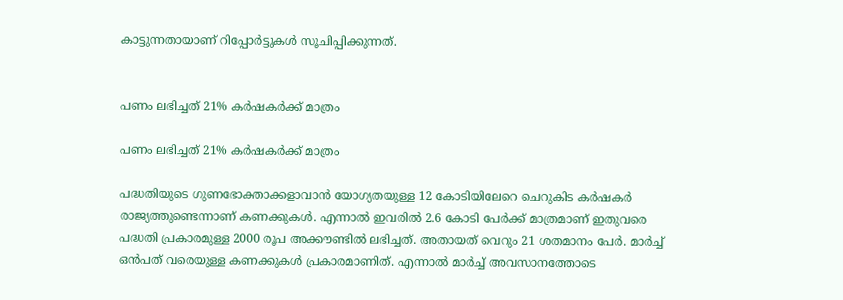കാട്ടുന്നതായാണ് റിപ്പോര്‍ട്ടുകള്‍ സൂചിപ്പിക്കുന്നത്.


പണം ലഭിച്ചത് 21% കര്‍ഷകര്‍ക്ക് മാത്രം

പണം ലഭിച്ചത് 21% കര്‍ഷകര്‍ക്ക് മാത്രം

പദ്ധതിയുടെ ഗുണഭോക്താക്കളാവാന്‍ യോഗ്യതയുള്ള 12 കോടിയിലേറെ ചെറുകിട കര്‍ഷകര്‍ രാജ്യത്തുണ്ടെന്നാണ് കണക്കുകള്‍. എന്നാല്‍ ഇവരില്‍ 2.6 കോടി പേര്‍ക്ക് മാത്രമാണ് ഇതുവരെ പദ്ധതി പ്രകാരമുള്ള 2000 രൂപ അക്കൗണ്ടില്‍ ലഭിച്ചത്. അതായത് വെറും 21 ശതമാനം പേര്‍. മാര്‍ച്ച് ഒന്‍പത് വരെയുള്ള കണക്കുകള്‍ പ്രകാരമാണിത്. എന്നാല്‍ മാര്‍ച്ച് അവസാനത്തോടെ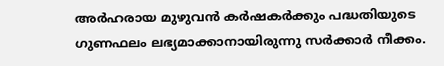അര്‍ഹരായ മുഴുവന്‍ കര്‍ഷകര്‍ക്കും പദ്ധതിയുടെ ഗുണഫലം ലഭ്യമാക്കാനായിരുന്നു സര്‍ക്കാര്‍ നീക്കം.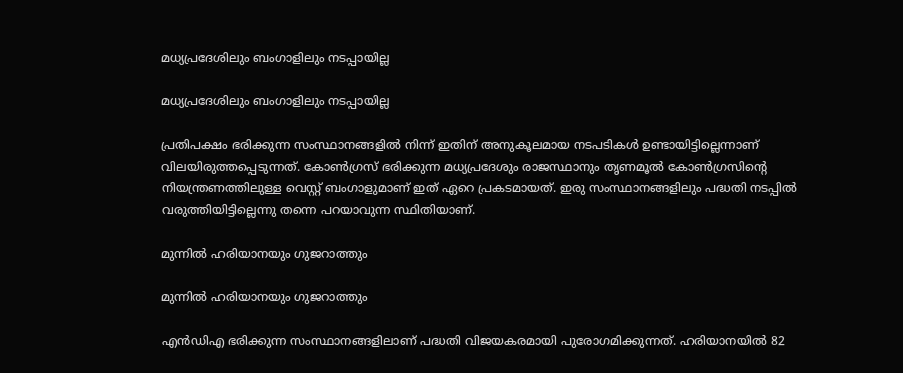മധ്യപ്രദേശിലും ബംഗാളിലും നടപ്പായില്ല

മധ്യപ്രദേശിലും ബംഗാളിലും നടപ്പായില്ല

പ്രതിപക്ഷം ഭരിക്കുന്ന സംസ്ഥാനങ്ങളില്‍ നിന്ന് ഇതിന് അനുകൂലമായ നടപടികള്‍ ഉണ്ടായിട്ടില്ലെന്നാണ് വിലയിരുത്തപ്പെടുന്നത്. കോണ്‍ഗ്രസ് ഭരിക്കുന്ന മധ്യപ്രദേശും രാജസ്ഥാനും തൃണമൂല്‍ കോണ്‍ഗ്രസിന്റെ നിയന്ത്രണത്തിലുള്ള വെസ്റ്റ് ബംഗാളുമാണ് ഇത് ഏറെ പ്രകടമായത്. ഇരു സംസ്ഥാനങ്ങളിലും പദ്ധതി നടപ്പില്‍ വരുത്തിയിട്ടില്ലെന്നു തന്നെ പറയാവുന്ന സ്ഥിതിയാണ്.

മുന്നില്‍ ഹരിയാനയും ഗുജറാത്തും

മുന്നില്‍ ഹരിയാനയും ഗുജറാത്തും

എന്‍ഡിഎ ഭരിക്കുന്ന സംസ്ഥാനങ്ങളിലാണ് പദ്ധതി വിജയകരമായി പുരോഗമിക്കുന്നത്. ഹരിയാനയില്‍ 82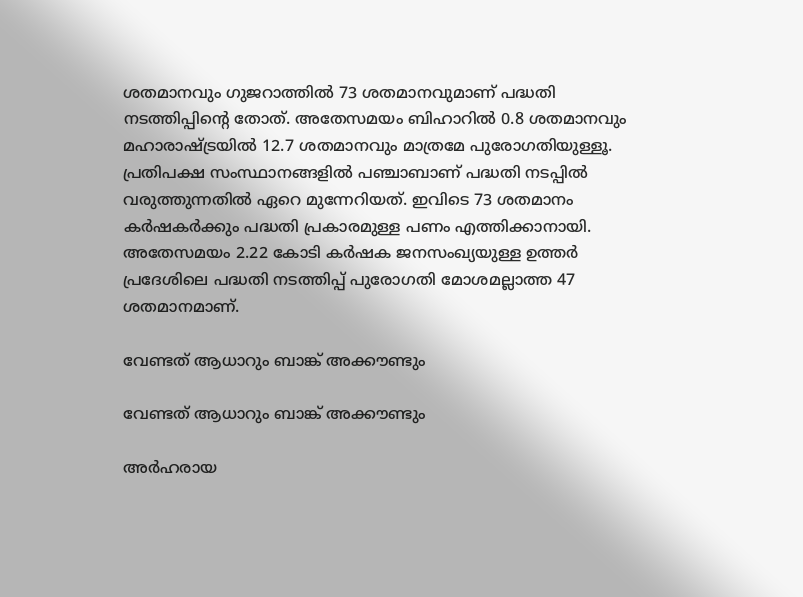ശതമാനവും ഗുജറാത്തില്‍ 73 ശതമാനവുമാണ് പദ്ധതി നടത്തിപ്പിന്റെ തോത്. അതേസമയം ബിഹാറില്‍ 0.8 ശതമാനവും മഹാരാഷ്ട്രയില്‍ 12.7 ശതമാനവും മാത്രമേ പുരോഗതിയുള്ളൂ. പ്രതിപക്ഷ സംസ്ഥാനങ്ങളില്‍ പഞ്ചാബാണ് പദ്ധതി നടപ്പില്‍ വരുത്തുന്നതില്‍ ഏറെ മുന്നേറിയത്. ഇവിടെ 73 ശതമാനം കര്‍ഷകര്‍ക്കും പദ്ധതി പ്രകാരമുള്ള പണം എത്തിക്കാനായി. അതേസമയം 2.22 കോടി കര്‍ഷക ജനസംഖ്യയുള്ള ഉത്തര്‍ പ്രദേശിലെ പദ്ധതി നടത്തിപ്പ് പുരോഗതി മോശമല്ലാത്ത 47 ശതമാനമാണ്.

വേണ്ടത് ആധാറും ബാങ്ക് അക്കൗണ്ടും

വേണ്ടത് ആധാറും ബാങ്ക് അക്കൗണ്ടും

അര്‍ഹരായ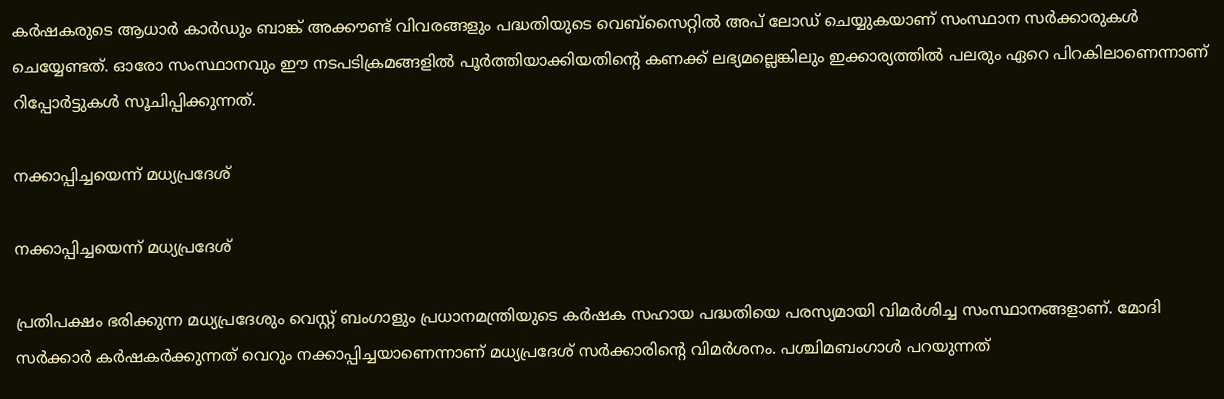കര്‍ഷകരുടെ ആധാര്‍ കാര്‍ഡും ബാങ്ക് അക്കൗണ്ട് വിവരങ്ങളും പദ്ധതിയുടെ വെബ്‌സൈറ്റില്‍ അപ് ലോഡ് ചെയ്യുകയാണ് സംസ്ഥാന സര്‍ക്കാരുകള്‍ ചെയ്യേണ്ടത്. ഓരോ സംസ്ഥാനവും ഈ നടപടിക്രമങ്ങളില്‍ പൂര്‍ത്തിയാക്കിയതിന്റെ കണക്ക് ലഭ്യമല്ലെങ്കിലും ഇക്കാര്യത്തില്‍ പലരും ഏറെ പിറകിലാണെന്നാണ് റിപ്പോര്‍ട്ടുകള്‍ സൂചിപ്പിക്കുന്നത്.

നക്കാപ്പിച്ചയെന്ന് മധ്യപ്രദേശ്

നക്കാപ്പിച്ചയെന്ന് മധ്യപ്രദേശ്

പ്രതിപക്ഷം ഭരിക്കുന്ന മധ്യപ്രദേശും വെസ്റ്റ് ബംഗാളും പ്രധാനമന്ത്രിയുടെ കര്‍ഷക സഹായ പദ്ധതിയെ പരസ്യമായി വിമര്‍ശിച്ച സംസ്ഥാനങ്ങളാണ്. മോദി സര്‍ക്കാര്‍ കര്‍ഷകര്‍ക്കുന്നത് വെറും നക്കാപ്പിച്ചയാണെന്നാണ് മധ്യപ്രദേശ് സര്‍ക്കാരിന്റെ വിമര്‍ശനം. പശ്ചിമബംഗാള്‍ പറയുന്നത്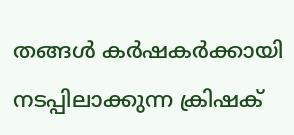തങ്ങള്‍ കര്‍ഷകര്‍ക്കായി നടപ്പിലാക്കുന്ന ക്രിഷക്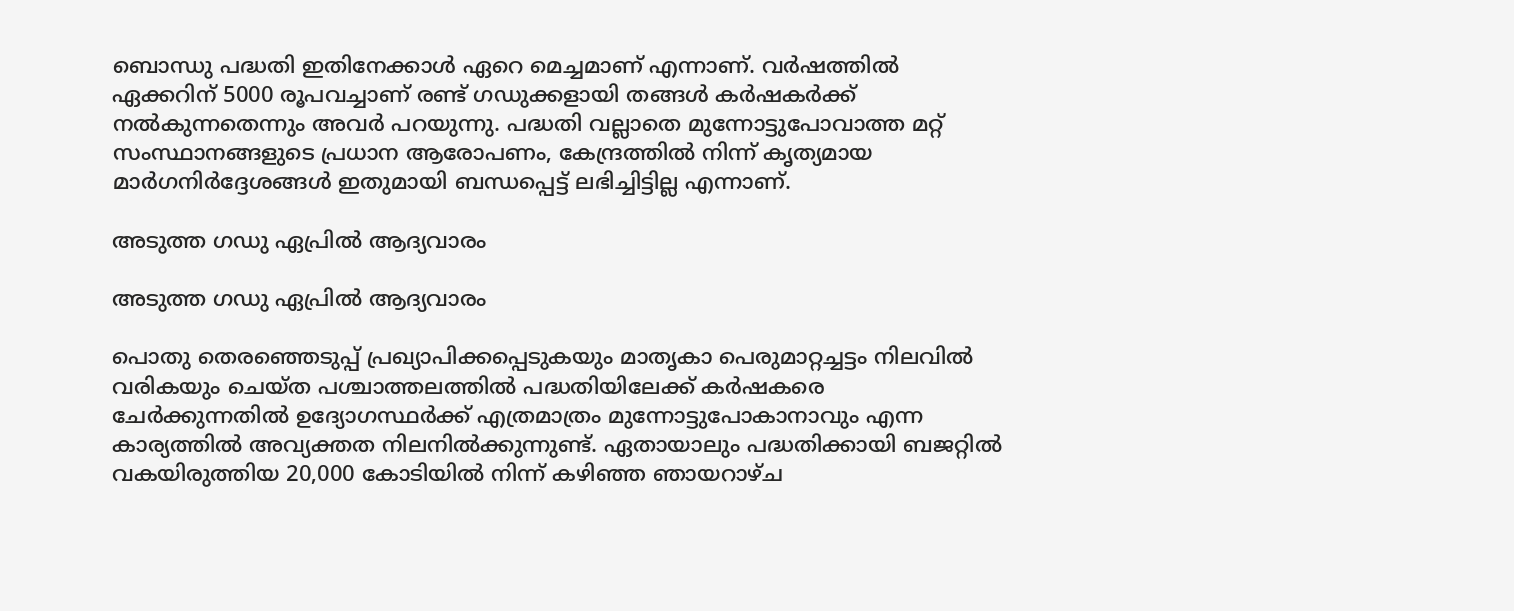ബൊന്ധു പദ്ധതി ഇതിനേക്കാള്‍ ഏറെ മെച്ചമാണ് എന്നാണ്. വര്‍ഷത്തില്‍ ഏക്കറിന് 5000 രൂപവച്ചാണ് രണ്ട് ഗഡുക്കളായി തങ്ങള്‍ കര്‍ഷകര്‍ക്ക് നല്‍കുന്നതെന്നും അവര്‍ പറയുന്നു. പദ്ധതി വല്ലാതെ മുന്നോട്ടുപോവാത്ത മറ്റ് സംസ്ഥാനങ്ങളുടെ പ്രധാന ആരോപണം, കേന്ദ്രത്തില്‍ നിന്ന് കൃത്യമായ മാര്‍ഗനിര്‍ദ്ദേശങ്ങള്‍ ഇതുമായി ബന്ധപ്പെട്ട് ലഭിച്ചിട്ടില്ല എന്നാണ്.

അടുത്ത ഗഡു ഏപ്രില്‍ ആദ്യവാരം

അടുത്ത ഗഡു ഏപ്രില്‍ ആദ്യവാരം

പൊതു തെരഞ്ഞെടുപ്പ് പ്രഖ്യാപിക്കപ്പെടുകയും മാതൃകാ പെരുമാറ്റച്ചട്ടം നിലവില്‍ വരികയും ചെയ്ത പശ്ചാത്തലത്തില്‍ പദ്ധതിയിലേക്ക് കര്‍ഷകരെ ചേര്‍ക്കുന്നതില്‍ ഉദ്യോഗസ്ഥര്‍ക്ക് എത്രമാത്രം മുന്നോട്ടുപോകാനാവും എന്ന കാര്യത്തില്‍ അവ്യക്തത നിലനില്‍ക്കുന്നുണ്ട്. ഏതായാലും പദ്ധതിക്കായി ബജറ്റില്‍ വകയിരുത്തിയ 20,000 കോടിയില്‍ നിന്ന് കഴിഞ്ഞ ഞായറാഴ്ച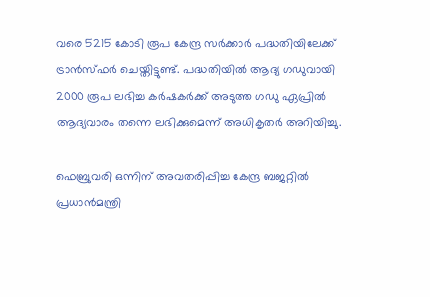വരെ 5215 കോടി രൂപ കേന്ദ്ര സര്‍ക്കാര്‍ പദ്ധതിയിലേക്ക് ട്രാന്‍സ്ഫര്‍ ചെയ്തിട്ടുണ്ട്. പദ്ധതിയില്‍ ആദ്യ ഗഡുവായി 2000 രൂപ ലഭിച്ച കര്‍ഷകര്‍ക്ക് അടുത്ത ഗഡു ഏപ്രില്‍ ആദ്യവാരം തന്നെ ലഭിക്കുമെന്ന് അധികൃതര്‍ അറിയിച്ചു.

ഫെബ്രുവരി ഒന്നിന് അവതരിപ്പിച്ച കേന്ദ്ര ബജറ്റില്‍ പ്രധാന്‍മന്ത്രി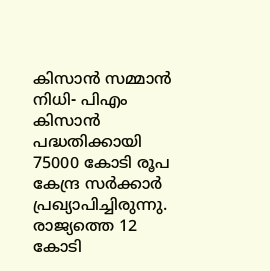കിസാന്‍ സമ്മാന്‍ നിധി- പിഎം കിസാന്‍ പദ്ധതിക്കായി 75000 കോടി രൂപ കേന്ദ്ര സര്‍ക്കാര്‍ പ്രഖ്യാപിച്ചിരുന്നു. രാജ്യത്തെ 12 കോടി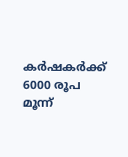കര്‍ഷകര്‍ക്ക് 6000 രൂപ മൂന്ന്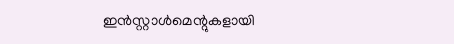ഇന്‍സ്റ്റാള്‍മെന്റുകളായി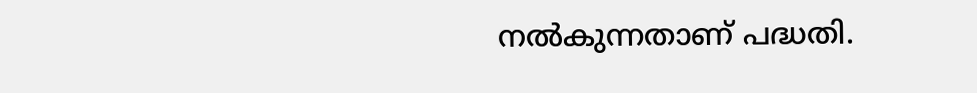നല്‍കുന്നതാണ് പദ്ധതി.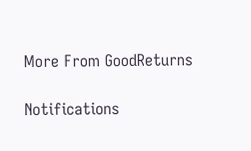More From GoodReturns

Notifications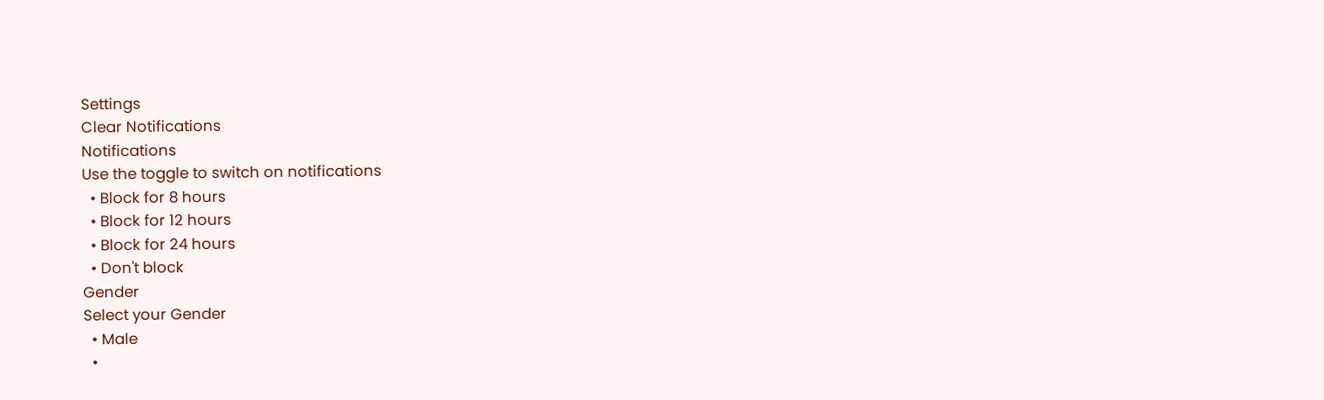Settings
Clear Notifications
Notifications
Use the toggle to switch on notifications
  • Block for 8 hours
  • Block for 12 hours
  • Block for 24 hours
  • Don't block
Gender
Select your Gender
  • Male
  •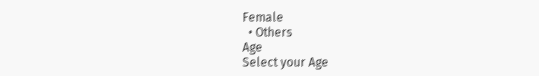Female
  • Others
Age
Select your Age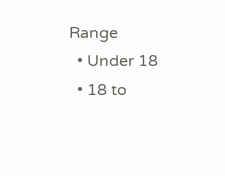Range
  • Under 18
  • 18 to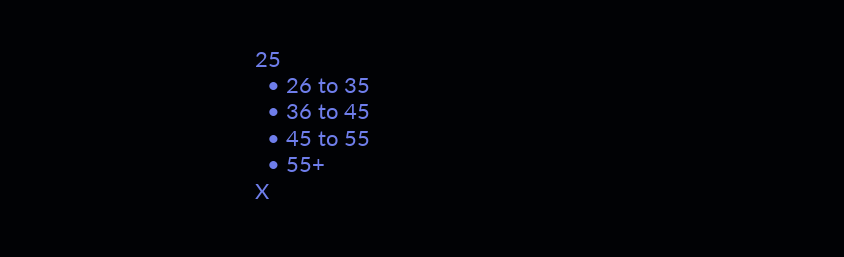25
  • 26 to 35
  • 36 to 45
  • 45 to 55
  • 55+
X